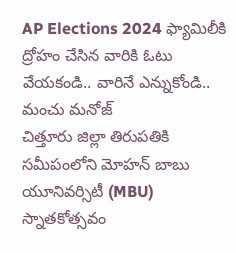AP Elections 2024 ఫ్యామిలీకి ద్రోహం చేసిన వారికి ఓటు వేయకండి.. వారినే ఎన్నుకోండి.. మంచు మనోజ్
చిత్తూరు జిల్లా తిరుపతికి సమీపంలోని మోహన్ బాబు యూనివర్సిటీ (MBU) స్నాతకోత్సవం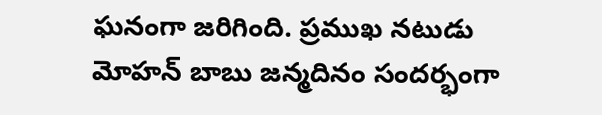ఘనంగా జరిగింది. ప్రముఖ నటుడు మోహన్ బాబు జన్మదినం సందర్భంగా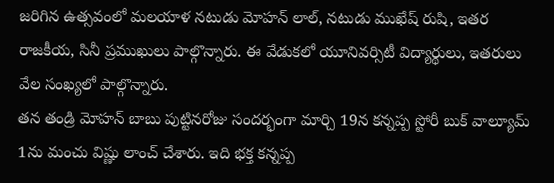జరిగిన ఉత్సవంలో మలయాళ నటుడు మోహన్ లాల్, నటుడు ముఖేష్ రుషి, ఇతర రాజకీయ, సినీ ప్రముఖులు పాల్గొన్నారు. ఈ వేడుకలో యూనివర్సిటీ విద్యార్థులు, ఇతరులు వేల సంఖ్యలో పాల్గొన్నారు.
తన తండ్రి మోహన్ బాబు పుట్టినరోజు సందర్భంగా మార్చి 19న కన్నప్ప స్టోరీ బుక్ వాల్యూమ్ 1ను మంచు విష్ణు లాంచ్ చేశారు. ఇది భక్త కన్నప్ప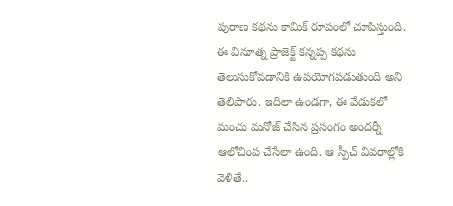పురాణ కథను కామిక్ రూపంలో చూపిస్తుంది. ఈ వినూత్న ప్రాజెక్ట్ కన్నప్ప కథను తెలుసుకోవడానికి ఉపయోగపడుతుంది అని తెలిపారు. ఇదిలా ఉండగా, ఈ వేడుకలో మంచు మనోజ్ చేసిన ప్రసంగం అందర్నీ ఆలోచింప చేసేలా ఉంది. ఆ స్పీచ్ వివరాల్లోకి వెళితే..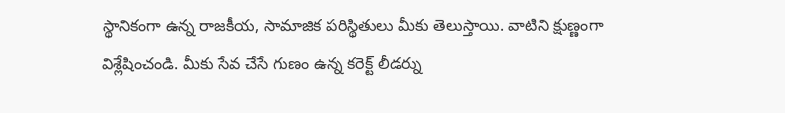స్థానికంగా ఉన్న రాజకీయ, సామాజిక పరిస్థితులు మీకు తెలుస్తాయి. వాటిని క్షుణ్ణంగా విశ్లేషించండి. మీకు సేవ చేసే గుణం ఉన్న కరెక్ట్ లీడర్ను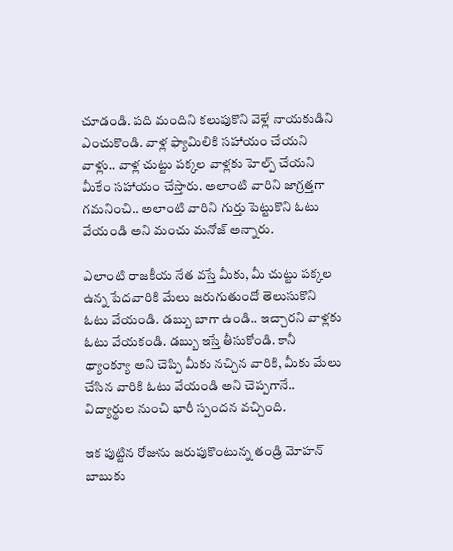చూడండి. పది మందిని కలుపుకొని వెళ్లే నాయకుడిని ఎంచుకొండి. వాళ్ల ఫ్యామిలికి సహాయం చేయని వాళ్లు.. వాళ్ల చుట్టు పక్కల వాళ్లకు హెల్ప్ చేయని మీకేం సహాయం చేస్తారు. అలాంటి వారిని జాగ్రత్తగా గమనించి.. అలాంటి వారిని గుర్తు పెట్టుకొని ఓటు వేయండి అని మంచు మనోజ్ అన్నారు.

ఎలాంటి రాజకీయ నేత వస్తే మీకు, మీ చుట్టు పక్కల ఉన్న పేదవారికి మేలు జరుగుతుందో తెలుసుకొని ఓటు వేయండి. డబ్బు బాగా ఉండి.. ఇచ్చారని వాళ్లకు ఓటు వేయకండి. డబ్బు ఇస్తే తీసుకోండి. కానీ థ్యాంక్యూ అని చెప్పి మీకు నచ్చిన వారికి, మీకు మేలు చేసిన వారికి ఓటు వేయండి అని చెప్పగానే.. విద్యార్థుల నుంచి భారీ స్పందన వచ్చింది.

ఇక పుట్టిన రోజును జరుపుకొంటున్న తండ్రి మోహన్ బాబుకు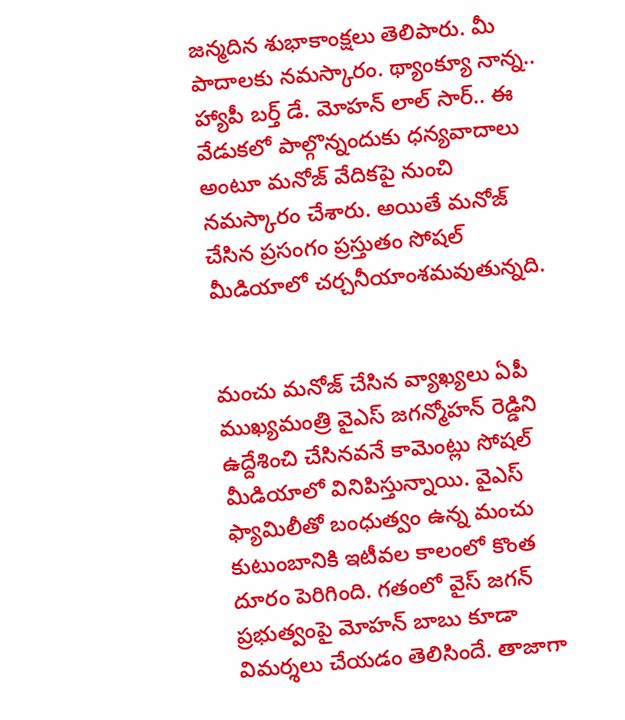జన్మదిన శుభాకాంక్షలు తెలిపారు. మీ పాదాలకు నమస్కారం. థ్యాంక్యూ నాన్న.. హ్యాపీ బర్త్ డే. మోహన్ లాల్ సార్.. ఈ వేడుకలో పాల్గొన్నందుకు ధన్యవాదాలు అంటూ మనోజ్ వేదికపై నుంచి నమస్కారం చేశారు. అయితే మనోజ్ చేసిన ప్రసంగం ప్రస్తుతం సోషల్ మీడియాలో చర్చనీయాంశమవుతున్నది.


మంచు మనోజ్ చేసిన వ్యాఖ్యలు ఏపీ ముఖ్యమంత్రి వైఎస్ జగన్మోహన్ రెడ్డిని ఉద్దేశించి చేసినవనే కామెంట్లు సోషల్ మీడియాలో వినిపిస్తున్నాయి. వైఎస్ ఫ్యామిలీతో బంధుత్వం ఉన్న మంచు కుటుంబానికి ఇటీవల కాలంలో కొంత దూరం పెరిగింది. గతంలో వైస్ జగన్ ప్రభుత్వంపై మోహన్ బాబు కూడా విమర్శలు చేయడం తెలిసిందే. తాజాగా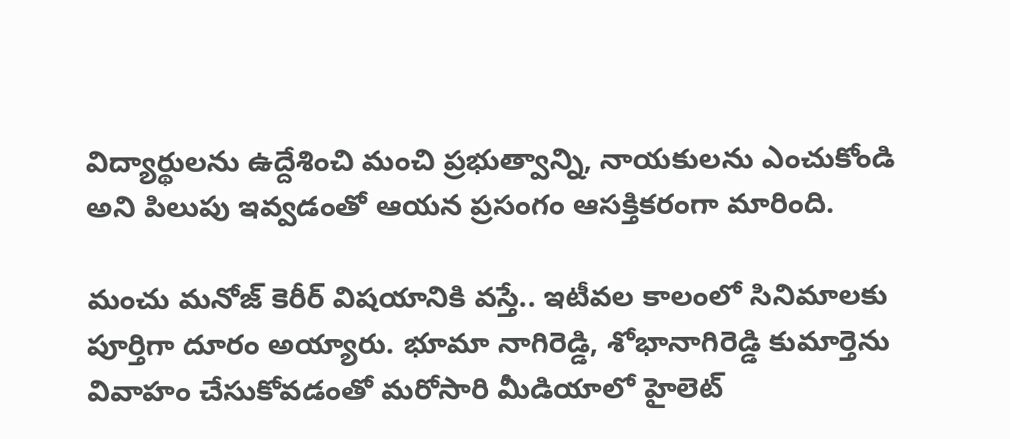విద్యార్థులను ఉద్దేశించి మంచి ప్రభుత్వాన్ని, నాయకులను ఎంచుకోండి అని పిలుపు ఇవ్వడంతో ఆయన ప్రసంగం ఆసక్తికరంగా మారింది.

మంచు మనోజ్ కెరీర్ విషయానికి వస్తే.. ఇటీవల కాలంలో సినిమాలకు పూర్తిగా దూరం అయ్యారు. భూమా నాగిరెడ్డి, శోభానాగిరెడ్డి కుమార్తెను వివాహం చేసుకోవడంతో మరోసారి మీడియాలో హైలెట్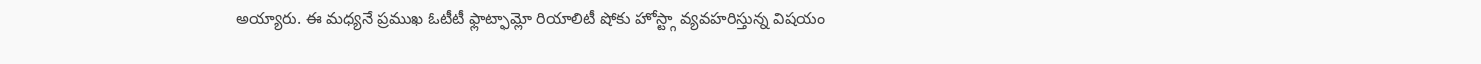అయ్యారు. ఈ మధ్యనే ప్రముఖ ఓటీటీ ఫ్లాట్ఫామ్లో రియాలిటీ షోకు హోస్ట్గా వ్యవహరిస్తున్న విషయం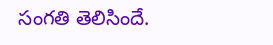సంగతి తెలిసిందే.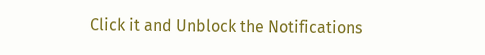Click it and Unblock the Notifications